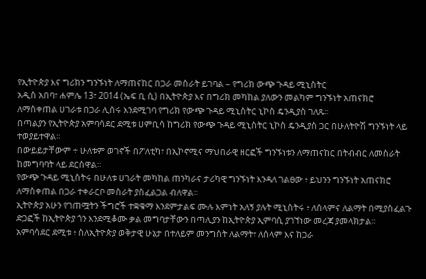የኢትዮጵያ እና ግሪክን ግንኙነት ለማጠናከር በጋራ መስራት ይገባል – የግሪክ ውጭ ጉዳይ ሚኒስትር
አዲስ አበባ፣ ሐምሌ 13፣ 2014 (ኤፍ ቢ ሲ) በኢትዮጵያ እና በግሪክ መካከል ያለውን መልካም ግንኙነት አጠናክሮ ለማስቀጠል ሀገራቱ በጋራ ሊሰሩ እንደሚገባ የግሪክ የውጭ ጉዳይ ሚኒስትር ኒኮስ ዴንዲያስ ገለጹ፡፡
በጣልያን የኢትዮጵያ አምባሳደር ደሚቱ ሀምቢሳ ከግሪክ የውጭ ጉዳይ ሚኒስትር ኒኮስ ዴንዲያስ ጋር በሁለትዮሽ ግንኙነት ላይ ተወያይተዋል፡፡
በውይይታቸውም ÷ ሁለቱም ወገኖች በፖለቲካ፣ በኢኮኖሚና ማህበራዊ ዘርፎች ግንኙነቱን ለማጠናከር በትብብር ለመስራት ከመግባባት ላይ ደርሰዋል፡፡
የውጭ ጉዳይ ሚኒስትሩ በሁለቱ ሀገራት መካከል ጠንካራና ታሪካዊ ግንኙነት እንዳለ ገልፀው ፥ ይህንን ግንኙነት አጠናክሮ ለማስቀጠል በጋራ ተቀራርቦ መስራት ያስፈልጋል ብለዋል፡፡
ኢትዮጵያ አሁን የገጠሟትን ችግሮች ተቋቁማ እንደምታልፍ ሙሉ እምነት አለኝ ያሉት ሚኒስትሩ ፥ ለሰላምና ለልማት በሚያስፈልጉ ድጋፎች ከኢትዮጵያ ጎን እንደሚቆሙ ቃል መግባታቸውን በጣሊያን ከኢትዮጵያ ኢምባሲ ያገኘነው መረጃ ያመላክታል፡፡
አምባሳደር ደሚቱ ፥ ስለኢትዮጵያ ወቅታዊ ሁኔታ በተለይም መንግስት ለልማት፣ ለሰላም እና ከጋራ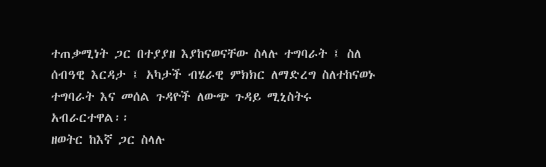ተጠቃሚነት ጋር በተያያዘ እያከናወናቸው ስላሉ ተግባራት ፤ ስለ ሰብዓዊ እርዳታ ፤ አካታች ብሄራዊ ምክክር ለማድረግ ስለተከናወኑ ተግባራት እና መሰል ጉዳዮች ለውጭ ጉዳይ ሚኒስትሩ አብራርተዋል፡፡
ዘወትር ከእኛ ጋር ስላሉ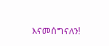እናመሰግናለን!